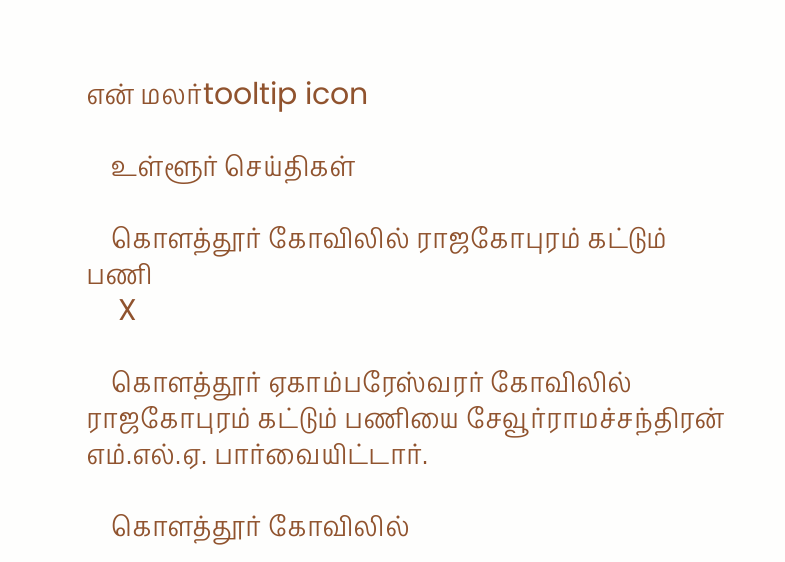என் மலர்tooltip icon

    உள்ளூர் செய்திகள்

    கொளத்தூர் கோவிலில் ராஜகோபுரம் கட்டும் பணி
    X

    கொளத்தூர் ஏகாம்பரேஸ்வரர் கோவிலில் ராஜகோபுரம் கட்டும் பணியை சேவூர்ராமச்சந்திரன் எம்.எல்.ஏ. பார்வையிட்டார்.

    கொளத்தூர் கோவிலில்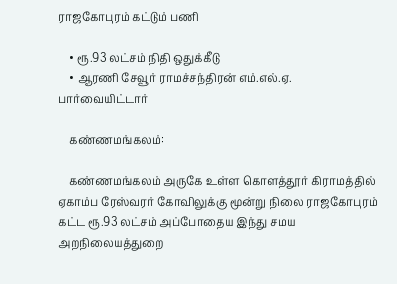ராஜகோபுரம் கட்டும் பணி

    • ரூ.93 லட்சம் நிதி ஒதுக்கீடு
    • ஆரணி சேவூர் ராமச்சந்திரன் எம்.எல்.ஏ. பார்வையிட்டார்

    கண்ணமங்கலம்:

    கண்ணமங்கலம் அருகே உள்ள கொளத்தூர் கிராமத்தில் ஏகாம்ப ரேஸ்வரர் கோவிலுக்கு மூன்று நிலை ராஜகோபுரம் கட்ட ரூ.93 லட்சம் அப்போதைய இந்து சமய அறநிலையத்துறை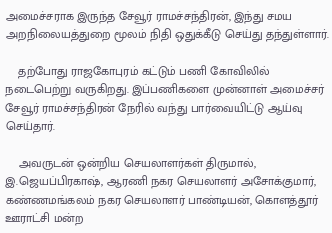அமைச்சராக இருந்த சேவூர் ராமச்சந்திரன், இந்து சமய அறநிலையத்துறை மூலம் நிதி ஒதுக்கீடு செய்து தந்துள்ளார்.

    தற்போது ராஜகோபுரம் கட்டும் பணி கோவிலில் நடைபெற்று வருகிறது. இப்பணிகளை முன்னாள் அமைச்சர் சேவூர் ராமச்சந்திரன் நேரில் வந்து பார்வையிட்டு ஆய்வு செய்தார்.

    அவருடன் ஒன்றிய செயலாளர்கள் திருமால், இ.ஜெயப்பிரகாஷ், ஆரணி நகர செயலாளர் அசோக்குமார், கண்ணமங்கலம் நகர செயலாளர் பாண்டியன், கொளத்தூர் ஊராட்சி மன்ற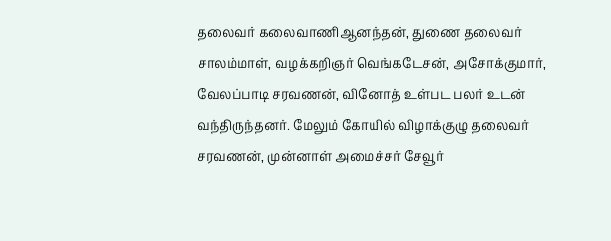தலைவர் கலைவாணிஆனந்தன், துணை தலைவர் சாலம்மாள், வழக்கறிஞர் வெங்கடேசன், அசோக்குமார், வேலப்பாடி சரவணன், வினோத் உள்பட பலர் உடன் வந்திருந்தனர். மேலும் கோயில் விழாக்குழு தலைவர் சரவணன், முன்னாள் அமைச்சர் சேவூர்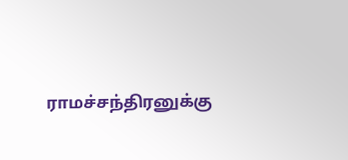ராமச்சந்திரனுக்கு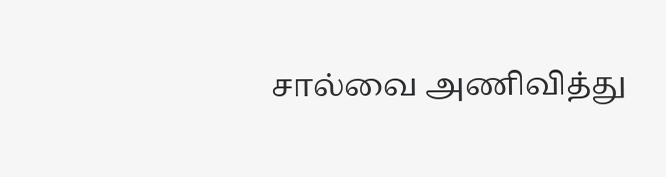சால்வை அணிவித்து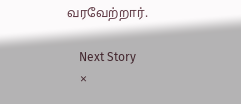வரவேற்றார்.

    Next Story
    ×